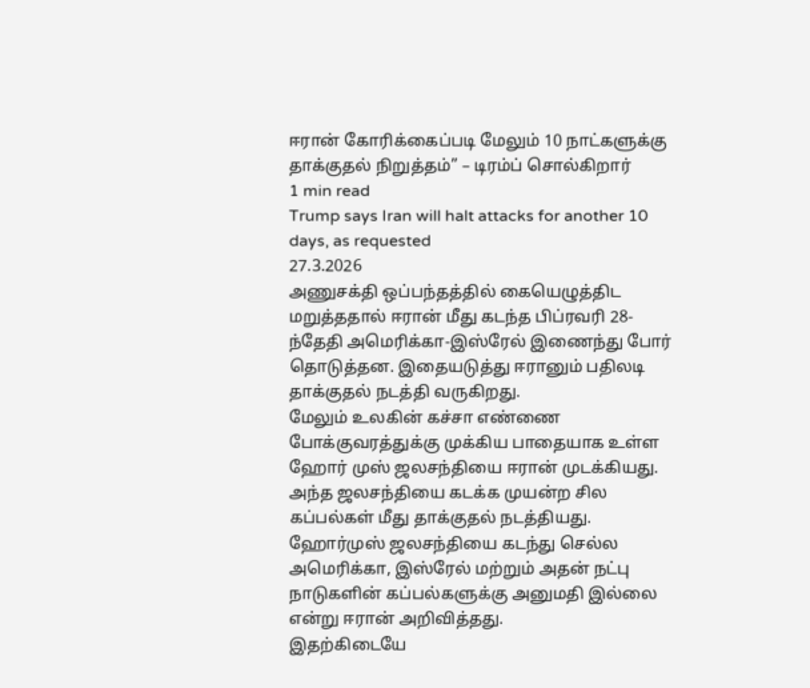ஈரான் கோரிக்கைப்படி மேலும் 10 நாட்களுக்கு தாக்குதல் நிறுத்தம்” – டிரம்ப் சொல்கிறார்
1 min read
Trump says Iran will halt attacks for another 10 days, as requested
27.3.2026
அணுசக்தி ஒப்பந்தத்தில் கையெழுத்திட மறுத்ததால் ஈரான் மீது கடந்த பிப்ரவரி 28-ந்தேதி அமெரிக்கா-இஸ்ரேல் இணைந்து போர் தொடுத்தன. இதையடுத்து ஈரானும் பதிலடி தாக்குதல் நடத்தி வருகிறது.
மேலும் உலகின் கச்சா எண்ணை போக்குவரத்துக்கு முக்கிய பாதையாக உள்ள ஹோர் முஸ் ஜலசந்தியை ஈரான் முடக்கியது.
அந்த ஜலசந்தியை கடக்க முயன்ற சில கப்பல்கள் மீது தாக்குதல் நடத்தியது. ஹோர்முஸ் ஜலசந்தியை கடந்து செல்ல அமெரிக்கா, இஸ்ரேல் மற்றும் அதன் நட்பு நாடுகளின் கப்பல்களுக்கு அனுமதி இல்லை என்று ஈரான் அறிவித்தது.
இதற்கிடையே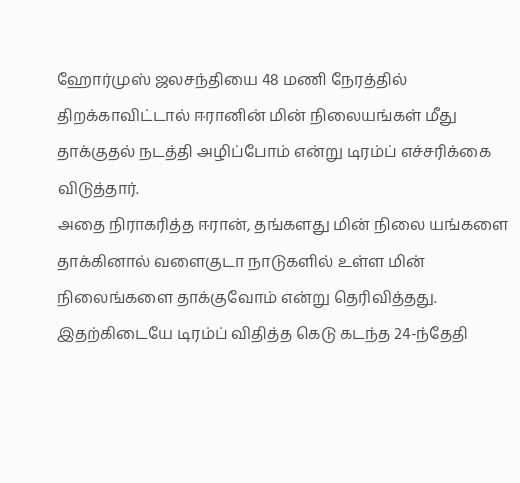ஹோர்முஸ் ஜலசந்தியை 48 மணி நேரத்தில் திறக்காவிட்டால் ஈரானின் மின் நிலையங்கள் மீது தாக்குதல் நடத்தி அழிப்போம் என்று டிரம்ப் எச்சரிக்கை விடுத்தார்.
அதை நிராகரித்த ஈரான், தங்களது மின் நிலை யங்களை தாக்கினால் வளைகுடா நாடுகளில் உள்ள மின் நிலைங்களை தாக்குவோம் என்று தெரிவித்தது.
இதற்கிடையே டிரம்ப் விதித்த கெடு கடந்த 24-ந்தேதி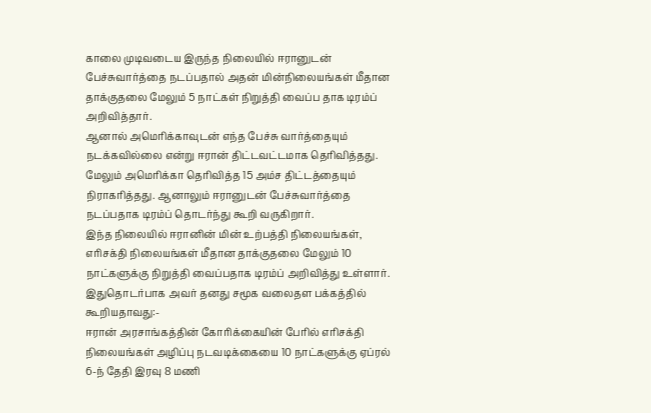காலை முடிவடைய இருந்த நிலையில் ஈரானுடன் பேச்சுவார்த்தை நடப்பதால் அதன் மின்நிலையங்கள் மீதான தாக்குதலை மேலும் 5 நாட்கள் நிறுத்தி வைப்ப தாக டிரம்ப் அறிவித்தார்.
ஆனால் அமெரிக்காவுடன் எந்த பேச்சு வார்த்தையும் நடக்கவில்லை என்று ஈரான் திட்டவட்டமாக தெரிவித்தது. மேலும் அமெரிக்கா தெரிவித்த 15 அம்ச திட்டத்தையும் நிராகரித்தது. ஆனாலும் ஈரானுடன் பேச்சுவார்த்தை நடப்பதாக டிரம்ப் தொடர்ந்து கூறி வருகிறார்.
இந்த நிலையில் ஈரானின் மின் உற்பத்தி நிலையங்கள், எரிசக்தி நிலையங்கள் மீதான தாக்குதலை மேலும் 10 நாட்களுக்கு நிறுத்தி வைப்பதாக டிரம்ப் அறிவித்து உள்ளார்.
இதுதொடர்பாக அவர் தனது சமூக வலைதள பக்கத்தில் கூறியதாவது:-
ஈரான் அரசாங்கத்தின் கோரிக்கையின் பேரில் எரிசக்தி நிலையங்கள் அழிப்பு நடவடிக்கையை 10 நாட்களுக்கு ஏப்ரல் 6-ந் தேதி இரவு 8 மணி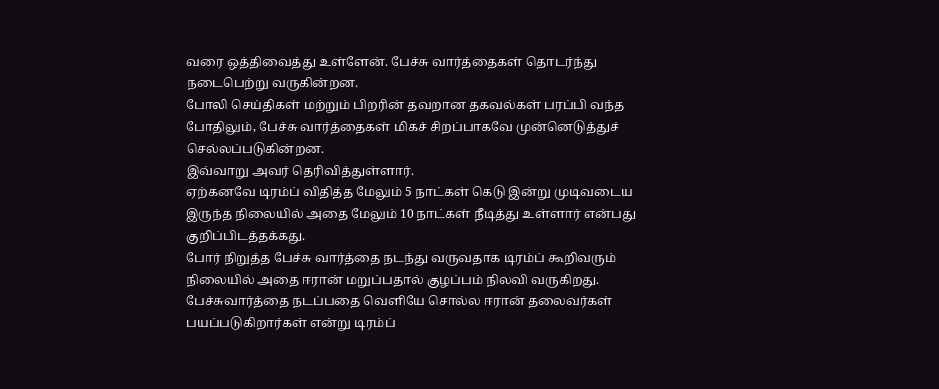வரை ஒத்திவைத்து உள்ளேன். பேச்சு வார்த்தைகள் தொடர்ந்து நடைபெற்று வருகின்றன.
போலி செய்திகள் மற்றும் பிறரின் தவறான தகவல்கள் பரப்பி வந்த போதிலும், பேச்சு வார்த்தைகள் மிகச் சிறப்பாகவே முன்னெடுத்துச் செல்லப்படுகின்றன.
இவ்வாறு அவர் தெரிவித்துள்ளார்.
ஏற்கனவே டிரம்ப் விதித்த மேலும் 5 நாட்கள் கெடு இன்று முடிவடைய இருந்த நிலையில் அதை மேலும் 10 நாட்கள் நீடித்து உள்ளார் என்பது குறிப்பிடத்தக்கது.
போர் நிறுத்த பேச்சு வார்த்தை நடந்து வருவதாக டிரம்ப் கூறிவரும் நிலையில் அதை ஈரான் மறுப்பதால் குழப்பம் நிலவி வருகிறது.
பேச்சுவார்த்தை நடப்பதை வெளியே சொல்ல ஈரான் தலைவர்கள் பயப்படுகிறார்கள் என்று டிரம்ப்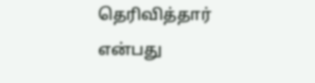தெரிவித்தார் என்பது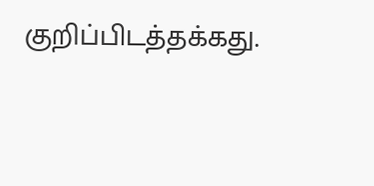குறிப்பிடத்தக்கது.